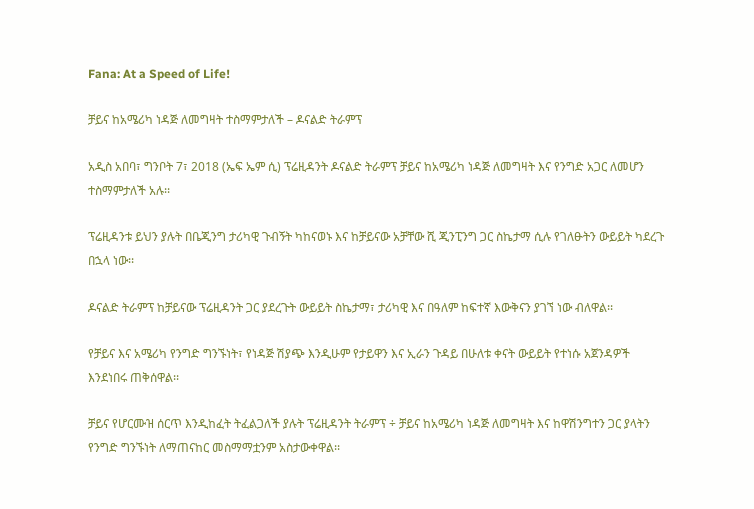Fana: At a Speed of Life!

ቻይና ከአሜሪካ ነዳጅ ለመግዛት ተስማምታለች – ዶናልድ ትራምፕ

አዲስ አበባ፣ ግንቦት 7፣ 2018 (ኤፍ ኤም ሲ) ፕሬዚዳንት ዶናልድ ትራምፕ ቻይና ከአሜሪካ ነዳጅ ለመግዛት እና የንግድ አጋር ለመሆን ተስማምታለች አሉ፡፡

ፕሬዚዳንቱ ይህን ያሉት በቤጂንግ ታሪካዊ ጉብኝት ካከናወኑ እና ከቻይናው አቻቸው ሺ ጂንፒንግ ጋር ስኬታማ ሲሉ የገለፁትን ውይይት ካደረጉ በኋላ ነው፡፡

ዶናልድ ትራምፕ ከቻይናው ፕሬዚዳንት ጋር ያደረጉት ውይይት ስኬታማ፣ ታሪካዊ እና በዓለም ከፍተኛ እውቅናን ያገኘ ነው ብለዋል፡፡

የቻይና እና አሜሪካ የንግድ ግንኙነት፣ የነዳጅ ሽያጭ እንዲሁም የታይዋን እና ኢራን ጉዳይ በሁለቱ ቀናት ውይይት የተነሱ አጀንዳዎች እንደነበሩ ጠቅሰዋል፡፡

ቻይና የሆርሙዝ ሰርጥ እንዲከፈት ትፈልጋለች ያሉት ፕሬዚዳንት ትራምፕ ÷ ቻይና ከአሜሪካ ነዳጅ ለመግዛት እና ከዋሽንግተን ጋር ያላትን የንግድ ግንኙነት ለማጠናከር መስማማቷንም አስታውቀዋል፡፡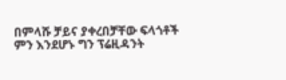በምላሹ ቻይና ያቀረበቻቸው ፍላጎቶች ምን እንደሆኑ ግን ፕሬዚዳንት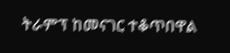ትራምፕ ከመናገር ተቆጥበዋል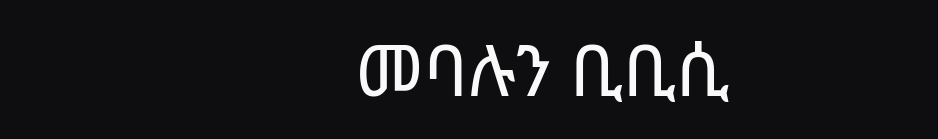መባሉን ቢቢሲ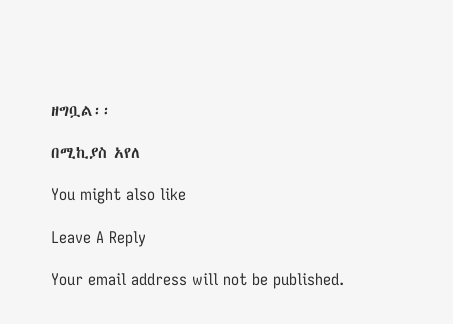ዘግቧል፡፡

በሚኪያስ አየለ

You might also like

Leave A Reply

Your email address will not be published.